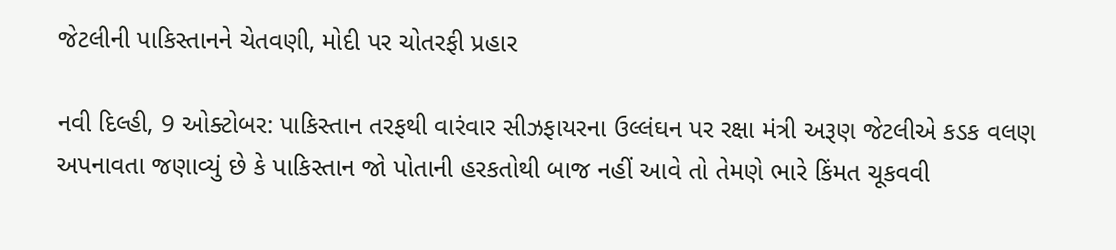જેટલીની પાકિસ્તાનને ચેતવણી, મોદી પર ચોતરફી પ્રહાર

નવી દિલ્હી, 9 ઓક્ટોબર: પાકિસ્તાન તરફથી વારંવાર સીઝફાયરના ઉલ્લંઘન પર રક્ષા મંત્રી અરૂણ જેટલીએ કડક વલણ અપનાવતા જણાવ્યું છે કે પાકિસ્તાન જો પોતાની હરકતોથી બાજ નહીં આવે તો તેમણે ભારે કિંમત ચૂકવવી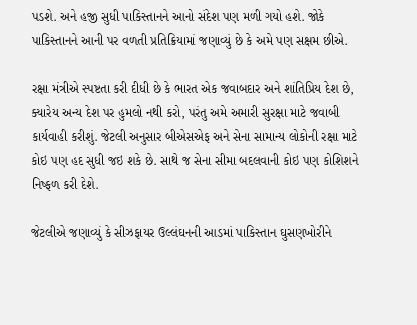પડશે. અને હજી સુધી પાકિસ્તાનને આનો સંદેશ પણ મળી ગયો હશે. જોકે પાકિસ્તાનને આની પર વળતી પ્રતિક્રિયામાં જણાવ્યું છે કે અમે પણ સક્ષમ છીએ.

રક્ષા મંત્રીએ સ્પષ્ટતા કરી દીધી છે કે ભારત એક જવાબદાર અને શાંતિપ્રિય દેશ છે, ક્યારેય અન્ય દેશ પર હુમલો નથી કરો, પરંતુ અમે અમારી સુરક્ષા માટે જવાબી કાર્યવાહી કરીશું. જેટલી અનુસાર બીએસએફ અને સેના સામાન્ય લોકોની રક્ષા માટે કોઇ પણ હદ સુધી જઇ શકે છે. સાથે જ સેના સીમા બદલવાની કોઇ પણ કોશિશને નિષ્ફળ કરી દેશે.

જેટલીએ જણાવ્યું કે સીઝફાયર ઉલ્લંઘનની આડમાં પાકિસ્તાન ઘુસણખોરીને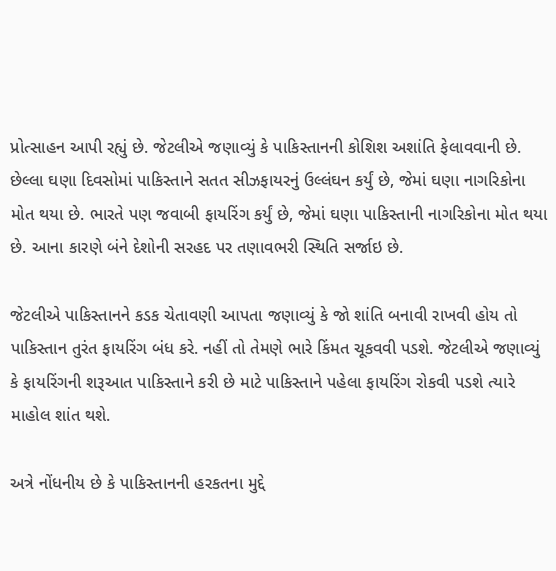પ્રોત્સાહન આપી રહ્યું છે. જેટલીએ જણાવ્યું કે પાકિસ્તાનની કોશિશ અશાંતિ ફેલાવવાની છે. છેલ્લા ઘણા દિવસોમાં પાકિસ્તાને સતત સીઝફાયરનું ઉલ્લંઘન કર્યું છે, જેમાં ઘણા નાગરિકોના મોત થયા છે. ભારતે પણ જવાબી ફાયરિંગ કર્યું છે, જેમાં ઘણા પાકિસ્તાની નાગરિકોના મોત થયા છે. આના કારણે બંને દેશોની સરહદ પર તણાવભરી સ્થિતિ સર્જાઇ છે.

જેટલીએ પાકિસ્તાનને કડક ચેતાવણી આપતા જણાવ્યું કે જો શાંતિ બનાવી રાખવી હોય તો પાકિસ્તાન તુરંત ફાયરિંગ બંધ કરે. નહીં તો તેમણે ભારે કિંમત ચૂકવવી પડશે. જેટલીએ જણાવ્યું કે ફાયરિંગની શરૂઆત પાકિસ્તાને કરી છે માટે પાકિસ્તાને પહેલા ફાયરિંગ રોકવી પડશે ત્યારે માહોલ શાંત થશે.

અત્રે નોંધનીય છે કે પાકિસ્તાનની હરકતના મુદ્દે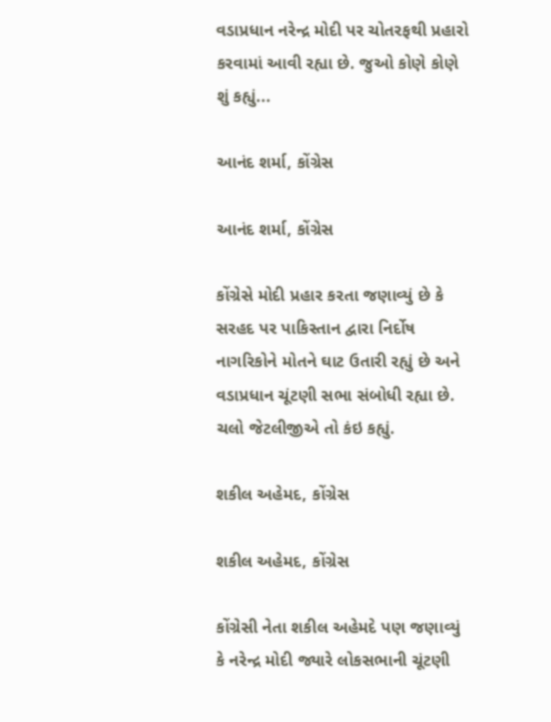વડાપ્રધાન નરેન્દ્ર મોદી પર ચોતરફથી પ્રહારો કરવામાં આવી રહ્યા છે. જુઓ કોણે કોણે શું કહ્યું...

આનંદ શર્મા, કોંગ્રેસ

આનંદ શર્મા, કોંગ્રેસ

કોંગ્રેસે મોદી પ્રહાર કરતા જણાવ્યું છે કે સરહદ પર પાકિસ્તાન દ્વારા નિર્દોષ નાગરિકોને મોતને ઘાટ ઉતારી રહ્યું છે અને વડાપ્રધાન ચૂંટણી સભા સંબોધી રહ્યા છે. ચલો જેટલીજીએ તો કંઇ કહ્યું.

શકીલ અહેમદ, કોંગ્રેસ

શકીલ અહેમદ, કોંગ્રેસ

કોંગ્રેસી નેતા શકીલ અહેમદે પણ જણાવ્યું કે નરેન્દ્ર મોદી જ્યારે લોકસભાની ચૂંટણી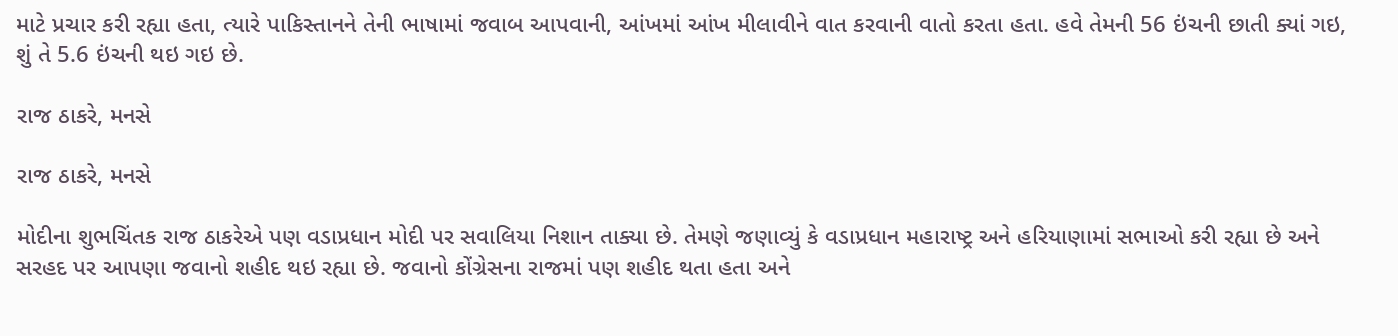માટે પ્રચાર કરી રહ્યા હતા, ત્યારે પાકિસ્તાનને તેની ભાષામાં જવાબ આપવાની, આંખમાં આંખ મીલાવીને વાત કરવાની વાતો કરતા હતા. હવે તેમની 56 ઇંચની છાતી ક્યાં ગઇ, શું તે 5.6 ઇંચની થઇ ગઇ છે.

રાજ ઠાકરે, મનસે

રાજ ઠાકરે, મનસે

મોદીના શુભચિંતક રાજ ઠાકરેએ પણ વડાપ્રધાન મોદી પર સવાલિયા નિશાન તાક્યા છે. તેમણે જણાવ્યું કે વડાપ્રધાન મહારાષ્ટ્ર અને હરિયાણામાં સભાઓ કરી રહ્યા છે અને સરહદ પર આપણા જવાનો શહીદ થઇ રહ્યા છે. જવાનો કોંગ્રેસના રાજમાં પણ શહીદ થતા હતા અને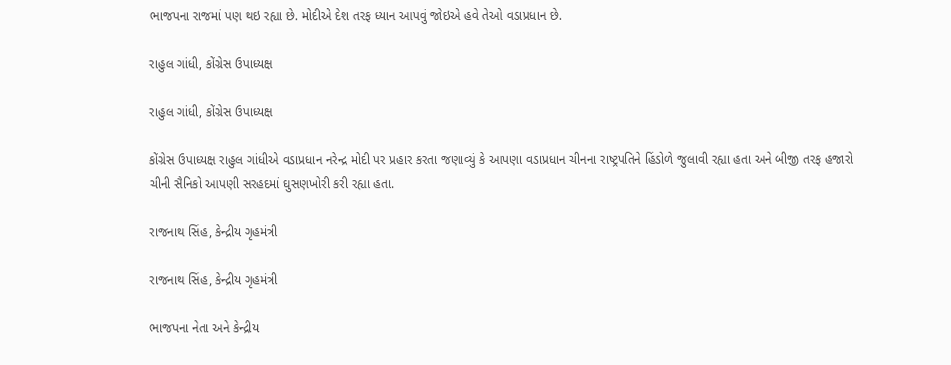ભાજપના રાજમાં પણ થઇ રહ્યા છે. મોદીએ દેશ તરફ ધ્યાન આપવું જોઇએ હવે તેઓ વડાપ્રધાન છે.

રાહુલ ગાંધી, કોંગ્રેસ ઉપાધ્યક્ષ

રાહુલ ગાંધી, કોંગ્રેસ ઉપાધ્યક્ષ

કોંગ્રેસ ઉપાધ્યક્ષ રાહુલ ગાંધીએ વડાપ્રધાન નરેન્દ્ર મોદી પર પ્રહાર કરતા જણાવ્યું કે આપણા વડાપ્રધાન ચીનના રાષ્ટ્રપતિને હિંડોળે જુલાવી રહ્યા હતા અને બીજી તરફ હજારો ચીની સૈનિકો આપણી સરહદમાં ઘુસણખોરી કરી રહ્યા હતા.

રાજનાથ સિંહ, કેન્દ્રીય ગૃહમંત્રી

રાજનાથ સિંહ, કેન્દ્રીય ગૃહમંત્રી

ભાજપના નેતા અને કેન્દ્રીય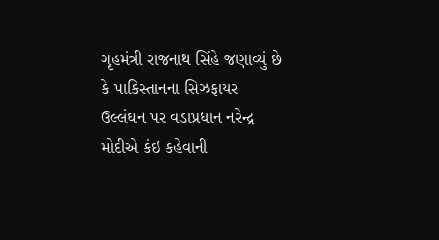ગૃહમંત્રી રાજનાથ સિંહે જણાવ્યું છે કે પાકિસ્તાનના સિઝફાયર ઉલ્લંઘન પર વડાપ્રધાન નરેન્દ્ર મોદીએ કંઇ કહેવાની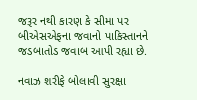જરૂર નથી કારણ કે સીમા પર બીએસએફના જવાનો પાકિસ્તાનને જડબાતોડ જવાબ આપી રહ્યા છે.

નવાઝ શરીફે બોલાવી સુરક્ષા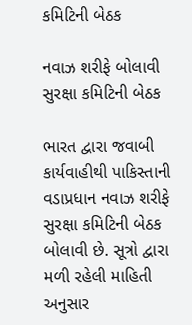કમિટિની બેઠક

નવાઝ શરીફે બોલાવી સુરક્ષા કમિટિની બેઠક

ભારત દ્વારા જવાબી કાર્યવાહીથી પાકિસ્તાની વડાપ્રધાન નવાઝ શરીફે સુરક્ષા કમિટિની બેઠક બોલાવી છે. સૂત્રો દ્વારા મળી રહેલી માહિતી અનુસાર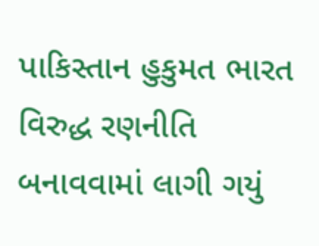પાકિસ્તાન હુકુમત ભારત વિરુદ્ધ રણનીતિ બનાવવામાં લાગી ગયું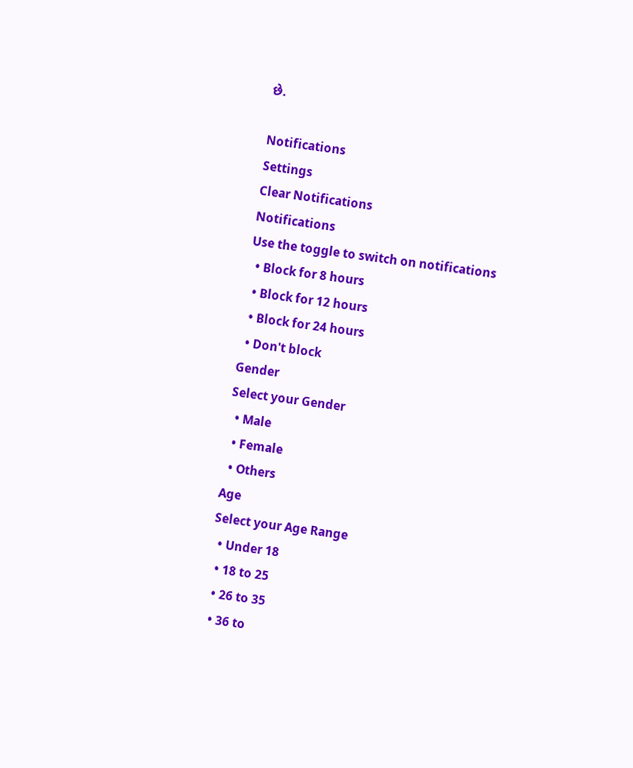છે.

Notifications
Settings
Clear Notifications
Notifications
Use the toggle to switch on notifications
  • Block for 8 hours
  • Block for 12 hours
  • Block for 24 hours
  • Don't block
Gender
Select your Gender
  • Male
  • Female
  • Others
Age
Select your Age Range
  • Under 18
  • 18 to 25
  • 26 to 35
  • 36 to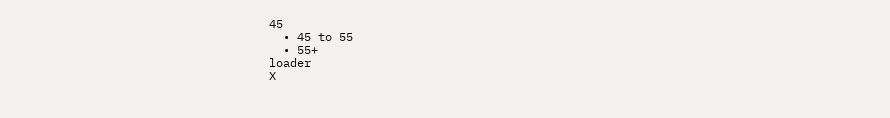45
  • 45 to 55
  • 55+
loader
X